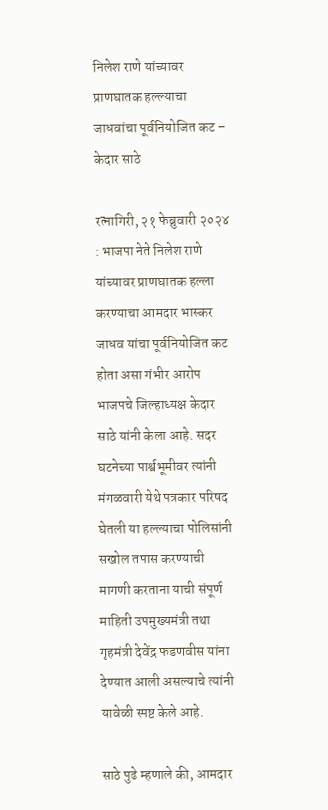निलेश राणे यांच्यावर प्राणघातक हल्ल्याचा जाधवांचा पूर्वनियोजित कट – केदार साठे

रत्नागिरी, २१ फेब्रुवारी २०२४ : भाजपा नेते निलेश राणे यांच्यावर प्राणघातक हल्ला करण्याचा आमदार भास्कर जाधव यांचा पूर्वनियोजित कट होता असा गंभीर आरोप भाजपचे जिल्हाध्यक्ष केदार साठे यांनी केला आहे. सदर घटनेच्या पार्श्वभूमीवर त्यांनी मंगळवारी येथे पत्रकार परिषद घेतली या हल्ल्याचा पोलिसांनी सखोल तपास करण्याची मागणी करताना याची संपूर्ण माहिती उपमुख्यमंत्री तथा गृहमंत्री देवेंद्र फडणवीस यांना देण्यात आली असल्याचे त्यांनी यावेळी स्पष्ट केले आहे.

साठे पुढे म्हणाले की, आमदार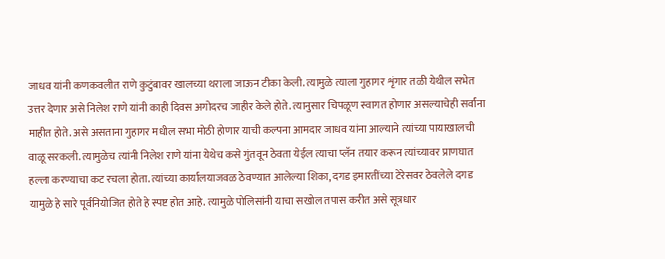जाधव यांनी कणकवलीत राणे कुटुंबावर खालच्या थराला जाऊन टीका केली. त्यामुळे त्याला गुहागर शृंगार तळी येथील सभेत उत्तर देणार असे निलेश राणे यांनी काही दिवस अगोदरच जाहीर केले होते. त्यानुसार चिपळूण स्वागत होणार असल्याचेही सर्वांना माहीत होते. असे असताना गुहागर मधील सभा मोठी होणार याची कल्पना आमदार जाधव यांना आल्याने त्यांच्या पायाखालची वाळू सरकली. त्यामुळेच त्यांनी निलेश राणे यांना येथेच कसे गुंतवून ठेवता येईल त्याचा प्लॅन तयार करून त्यांच्यावर प्राणघात हल्ला करण्याचा कट रचला होता. त्यांच्या कार्यालयाजवळ ठेवण्यात आलेल्या शिका, दगड इमारतींच्या टेरेसवर ठेवलेले दगड यामुळे हे सारे पूर्वनियोजित होते हे स्पष्ट होत आहे. त्यामुळे पोलिसांनी याचा सखोल तपास करीत असे सूत्रधार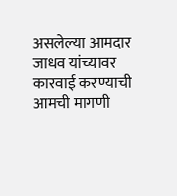असलेल्या आमदार जाधव यांच्यावर कारवाई करण्याची आमची मागणी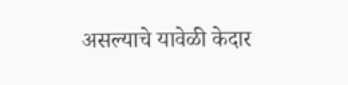असल्याचे यावेळी केदार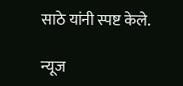साठे यांनी स्पष्ट केले.

न्यूज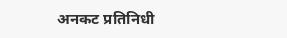अनकट प्रतिनिधी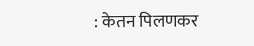: केतन पिलणकर